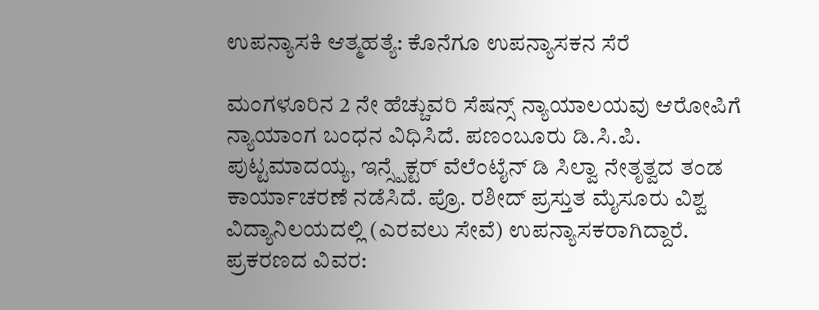ಉಪನ್ಯಾಸಕಿ ಆತ್ಮಹತ್ಯೆ: ಕೊನೆಗೂ ಉಪನ್ಯಾಸಕನ ಸೆರೆ

ಮಂಗಳೂರಿನ 2 ನೇ ಹೆಚ್ಚುವರಿ ಸೆಷನ್ಸ್ ನ್ಯಾಯಾಲಯವು ಆರೋಪಿಗೆ ನ್ಯಾಯಾಂಗ ಬಂಧನ ವಿಧಿಸಿದೆ. ಪಣಂಬೂರು ಡಿ.ಸಿ.ಪಿ. ಪುಟ್ಟಮಾದಯ್ಯ, ಇನ್ಸ್ಪೆಕ್ಟರ್ ವೆಲೆಂಟೈನ್ ಡಿ ಸಿಲ್ವಾ ನೇತೃತ್ವದ ತಂಡ ಕಾರ್ಯಾಚರಣೆ ನಡೆಸಿದೆ. ಪ್ರೊ. ರಶೀದ್ ಪ್ರಸ್ತುತ ಮೈಸೂರು ವಿಶ್ವ ವಿದ್ಯಾನಿಲಯದಲ್ಲಿ (ಎರವಲು ಸೇವೆ) ಉಪನ್ಯಾಸಕರಾಗಿದ್ದಾರೆ.
ಪ್ರಕರಣದ ವಿವರ: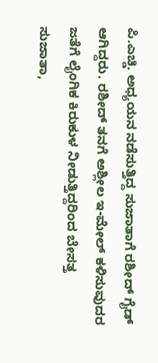ಪಿ.ಎಚ್ಡಿ. ಅಧ್ಯಯನ ನಡೆಸುತ್ತಿದ್ದ ಸುಜಾತಾಗೆ ರಶೀದ್ ಗೈಡ್ ಆಗಿದ್ದರು. ರಶೀದ್ ತನಗೆ ಅಶ್ಲೀಲ ಇ-ಮೇಲ್ ಕಳಿಸುವುದರ ಜತೆಗೆ ಲೈಂಗಿಕ ಕಿರುಕುಳ ನೀಡುತ್ತಿದ್ದರಿಂದ ಬೇಸತ್ತ ಸುಜಾತಾ,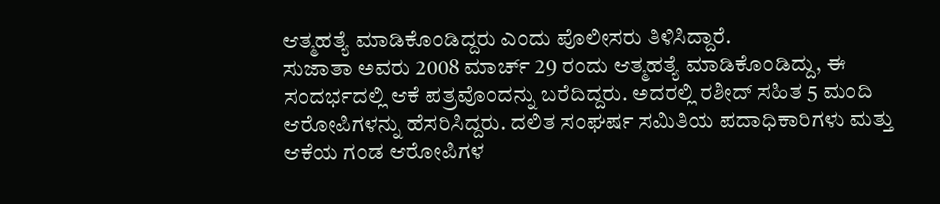ಆತ್ಮಹತ್ಯೆ ಮಾಡಿಕೊಂಡಿದ್ದರು ಎಂದು ಪೊಲೀಸರು ತಿಳಿಸಿದ್ದಾರೆ.
ಸುಜಾತಾ ಅವರು 2008 ಮಾರ್ಚ್ 29 ರಂದು ಆತ್ಮಹತ್ಯೆ ಮಾಡಿಕೊಂಡಿದ್ದು, ಈ ಸಂದರ್ಭದಲ್ಲಿ ಆಕೆ ಪತ್ರವೊಂದನ್ನು ಬರೆದಿದ್ದರು. ಅದರಲ್ಲಿ ರಶೀದ್ ಸಹಿತ 5 ಮಂದಿ ಆರೋಪಿಗಳನ್ನು ಹೆಸರಿಸಿದ್ದರು. ದಲಿತ ಸಂಘರ್ಷ ಸಮಿತಿಯ ಪದಾಧಿಕಾರಿಗಳು ಮತ್ತು ಆಕೆಯ ಗಂಡ ಆರೋಪಿಗಳ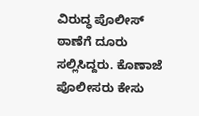ವಿರುದ್ಧ ಪೊಲೀಸ್ ಠಾಣೆಗೆ ದೂರು ಸಲ್ಲಿಸಿದ್ದರು. ಕೊಣಾಜೆ ಪೊಲೀಸರು ಕೇಸು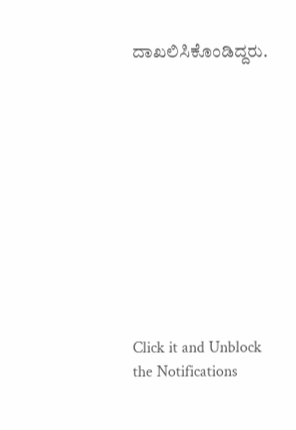ದಾಖಲಿಸಿಕೊಂಡಿದ್ದರು.











Click it and Unblock the Notifications